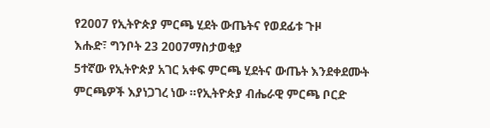የ2007 የኢትዮጵያ ምርጫ ሂደት ውጤትና የወደፊቱ ጉዞ
እሑድ፣ ግንቦት 23 2007ማስታወቂያ
5ተኛው የኢትዮጵያ አገር አቀፍ ምርጫ ሂደትና ውጤት እንደቀደሙት ምርጫዎች እያነጋገረ ነው ።የኢትዮጵያ ብሔራዊ ምርጫ ቦርድ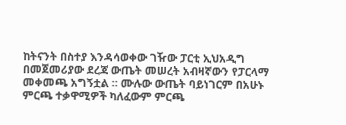ከትናንት በስተያ እንዳሳወቀው ገዥው ፓርቲ ኢህአዲግ በመጀመሪያው ደረጃ ውጤት መሠረት አብዛኛውን የፓርላማ መቀመጫ አግኝቷል ። ሙሉው ውጤት ባይነገርም በአሁኑ ምርጫ ተቃዋሚዎች ካለፈውም ምርጫ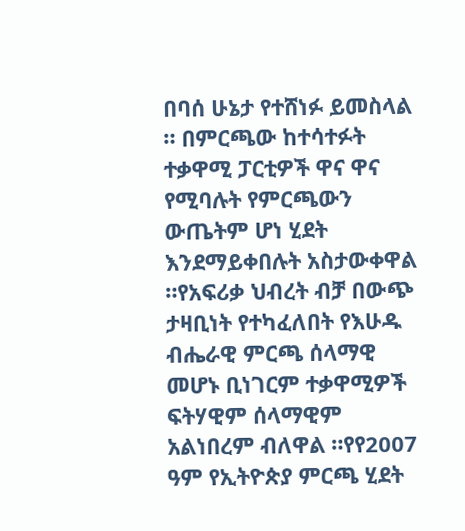በባሰ ሁኔታ የተሸነፉ ይመስላል ። በምርጫው ከተሳተፉት ተቃዋሚ ፓርቲዎች ዋና ዋና የሚባሉት የምርጫውን ውጤትም ሆነ ሂደት እንደማይቀበሉት አስታውቀዋል ።የአፍሪቃ ህብረት ብቻ በውጭ ታዛቢነት የተካፈለበት የእሁዱ ብሔራዊ ምርጫ ሰላማዊ መሆኑ ቢነገርም ተቃዋሚዎች ፍትሃዊም ሰላማዊም አልነበረም ብለዋል ።የየ2007 ዓም የኢትዮጵያ ምርጫ ሂደት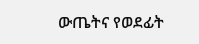ውጤትና የወደፊት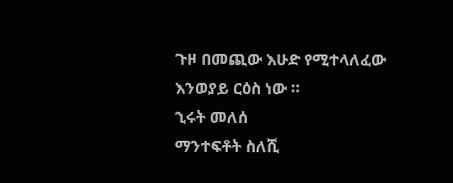ጉዞ በመጪው እሁድ የሚተላለፈው እንወያይ ርዕስ ነው ።
ኂሩት መለሰ
ማንተፍቶት ስለሺ